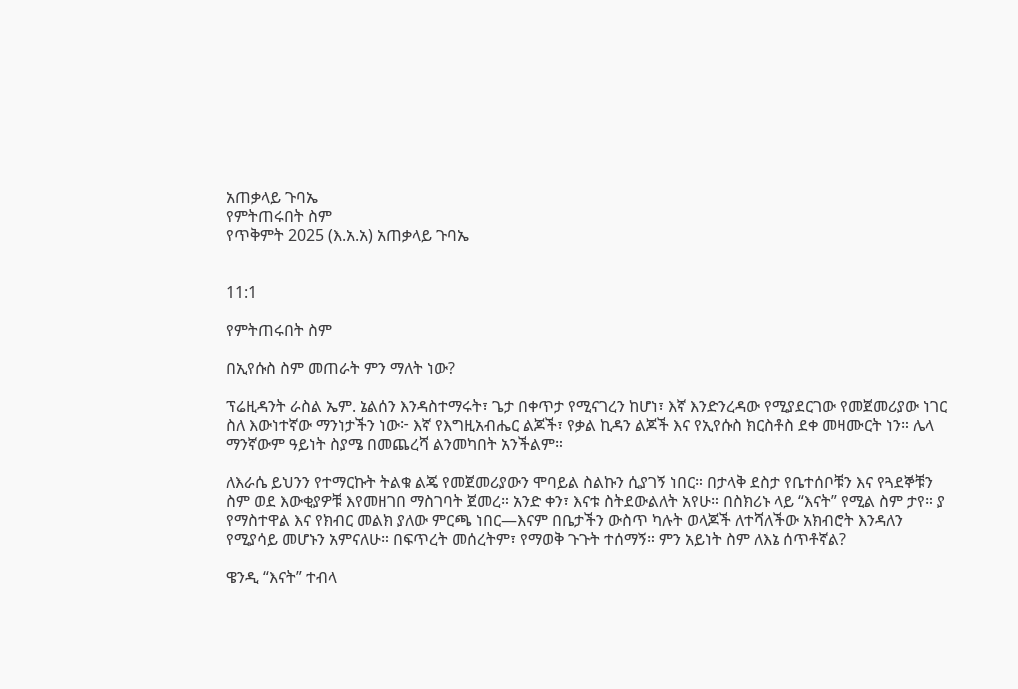አጠቃላይ ጉባኤ
የምትጠሩበት ስም
የጥቅምት 2025 (እ.አ.አ) አጠቃላይ ጉባኤ


11:1

የምትጠሩበት ስም

በኢየሱስ ስም መጠራት ምን ማለት ነው?

ፕሬዚዳንት ራስል ኤም. ኔልሰን እንዳስተማሩት፣ ጌታ በቀጥታ የሚናገረን ከሆነ፣ እኛ እንድንረዳው የሚያደርገው የመጀመሪያው ነገር ስለ እውነተኛው ማንነታችን ነው፦ እኛ የእግዚአብሔር ልጆች፣ የቃል ኪዳን ልጆች እና የኢየሱስ ክርስቶስ ደቀ መዛሙርት ነን። ሌላ ማንኛውም ዓይነት ስያሜ በመጨረሻ ልንመካበት አንችልም።

ለእራሴ ይህንን የተማርኩት ትልቁ ልጄ የመጀመሪያውን ሞባይል ስልኩን ሲያገኝ ነበር። በታላቅ ደስታ የቤተሰቦቹን እና የጓደኞቹን ስም ወደ እውቂያዎቹ እየመዘገበ ማስገባት ጀመረ። አንድ ቀን፣ እናቱ ስትደውልለት አየሁ። በስክሪኑ ላይ “እናት” የሚል ስም ታየ። ያ የማስተዋል እና የክብር መልክ ያለው ምርጫ ነበር—እናም በቤታችን ውስጥ ካሉት ወላጆች ለተሻለችው አክብሮት እንዳለን የሚያሳይ መሆኑን አምናለሁ። በፍጥረት መሰረትም፣ የማወቅ ጉጉት ተሰማኝ። ምን አይነት ስም ለእኔ ሰጥቶኛል?

ዌንዲ “እናት” ተብላ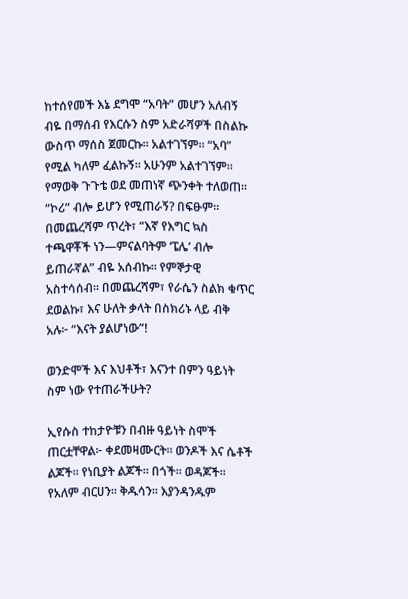ከተሰየመች እኔ ደግሞ “አባት” መሆን አለብኝ ብዬ በማሰብ የእርሱን ስም አድራሻዎች በስልኩ ውስጥ ማሰስ ጀመርኩ። አልተገኘም። “አባ” የሚል ካለም ፈልኩኝ። አሁንም አልተገኘም። የማወቅ ጉጉቴ ወደ መጠነኛ ጭንቀት ተለወጠ። “ኮሪ” ብሎ ይሆን የሚጠራኝ? በፍፁም። በመጨረሻም ጥረት፣ “እኛ የእግር ኳስ ተጫዋቾች ነን—ምናልባትም ‘ፔሌ’ ብሎ ይጠራኛል” ብዬ አሰብኩ። የምኞታዊ አስተሳሰብ። በመጨረሻም፣ የራሴን ስልክ ቁጥር ደወልኩ፣ እና ሁለት ቃላት በስክሪኑ ላይ ብቅ አሉ፦ “እናት ያልሆነው”!

ወንድሞች እና እህቶች፣ እናንተ በምን ዓይነት ስም ነው የተጠራችሁት?

ኢየሱስ ተከታዮቹን በብዙ ዓይነት ስሞች ጠርቷቸዋል፦ ቀደመዛሙርት። ወንዶች እና ሴቶች ልጆች። የነቢያት ልጆች። በጎች። ወዳጆች። የአለም ብርሀን። ቅዱሳን። እያንዳንዱም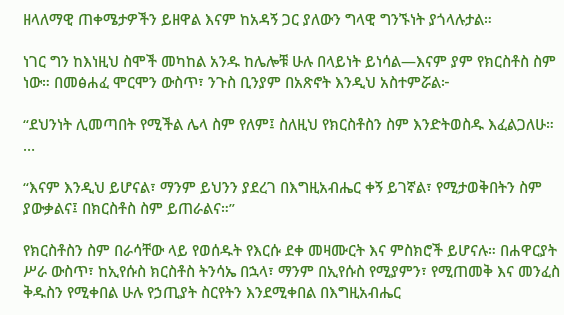ዘላለማዊ ጠቀሜታዎችን ይዘዋል እናም ከአዳኝ ጋር ያለውን ግላዊ ግንኙነት ያጎላሉታል።

ነገር ግን ከእነዚህ ስሞች መካከል አንዱ ከሌሎቹ ሁሉ በላይነት ይነሳል—እናም ያም የክርስቶስ ስም ነው። በመፅሐፈ ሞርሞን ውስጥ፣ ንጉስ ቢንያም በአጽኖት እንዲህ አስተምሯል፦

“ደህንነት ሊመጣበት የሚችል ሌላ ስም የለም፤ ስለዚህ የክርስቶስን ስም እንድትወስዱ እፈልጋለሁ። …

“እናም እንዲህ ይሆናል፣ ማንም ይህንን ያደረገ በእግዚአብሔር ቀኝ ይገኛል፣ የሚታወቅበትን ስም ያውቃልና፤ በክርስቶስ ስም ይጠራልና።”

የክርስቶስን ስም በራሳቸው ላይ የወሰዱት የእርሱ ደቀ መዛሙርት እና ምስክሮች ይሆናሉ። በሐዋርያት ሥራ ውስጥ፣ ከኢየሱስ ክርስቶስ ትንሳኤ በኋላ፣ ማንም በኢየሱስ የሚያምን፣ የሚጠመቅ እና መንፈስ ቅዱስን የሚቀበል ሁሉ የኃጢያት ስርየትን እንደሚቀበል በእግዚአብሔር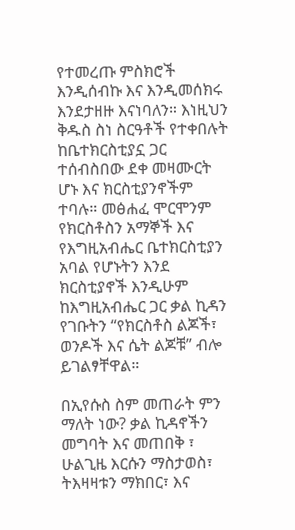የተመረጡ ምስክሮች እንዲሰብኩ እና እንዲመሰክሩ እንደታዘዙ እናነባለን። እነዚህን ቅዱስ ስነ ስርዓቶች የተቀበሉት ከቤተክርስቲያኗ ጋር ተሰብስበው ደቀ መዛሙርት ሆኑ እና ክርስቲያንኖችም ተባሉ። መፅሐፈ ሞርሞንም የክርስቶስን አማኞች እና የእግዚአብሔር ቤተክርስቲያን አባል የሆኑትን እንደ ክርስቲያኖች እንዲሁም ከእግዚአብሔር ጋር ቃል ኪዳን የገቡትን “የክርስቶስ ልጆች፣ ወንዶች እና ሴት ልጆቹ” ብሎ ይገልፃቸዋል።

በኢየሱስ ስም መጠራት ምን ማለት ነው? ቃል ኪዳኖችን መግባት እና መጠበቅ ፣ ሁልጊዜ እርሱን ማስታወስ፣ ትእዛዛቱን ማክበር፣ እና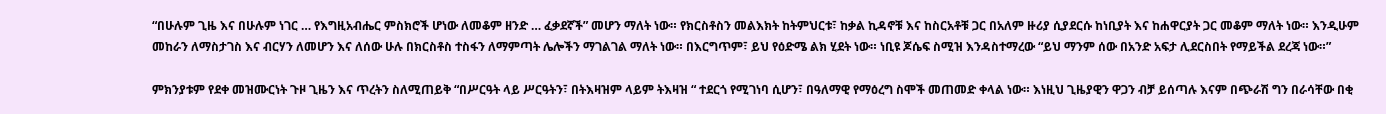“በሁሉም ጊዜ እና በሁሉም ነገር … የእግዚአብሔር ምስክሮች ሆነው ለመቆም ዘንድ … ፈቃደኛች” መሆን ማለት ነው። የክርስቶስን መልእክት ከትምህርቱ፣ ከቃል ኪዳኖቹ እና ከስርአቶቹ ጋር በአለም ዙሪያ ሲያደርሱ ከነቢያት እና ከሐዋርያት ጋር መቆም ማለት ነው። እንዲሁም መከራን ለማስታገስ እና ብርሃን ለመሆን እና ለሰው ሁሉ በክርስቶስ ተስፋን ለማምጣት ሌሎችን ማገልገል ማለት ነው። በእርግጥም፣ ይህ የዕድሜ ልክ ሂደት ነው። ነቢዩ ጆሴፍ ስሚዝ እንዳስተማረው “ይህ ማንም ሰው በአንድ አፍታ ሊደርስበት የማይችል ደረጃ ነው።”

ምክንያቱም የደቀ መዝሙርነት ጉዞ ጊዜን እና ጥረትን ስለሚጠይቅ “በሥርዓት ላይ ሥርዓትን፣ በትእዛዝም ላይም ትእዛዝ “ ተደርጎ የሚገነባ ሲሆን፣ በዓለማዊ የማዕረግ ስሞች መጠመድ ቀላል ነው። እነዚህ ጊዜያዊን ዋጋን ብቻ ይሰጣሉ እናም በጭራሽ ግን በራሳቸው በቂ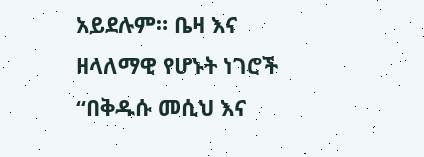አይደሉም። ቤዛ እና ዘላለማዊ የሆኑት ነገሮች “በቅዱሱ መሲህ እና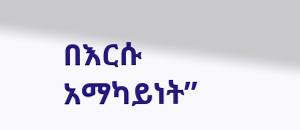በእርሱ አማካይነት”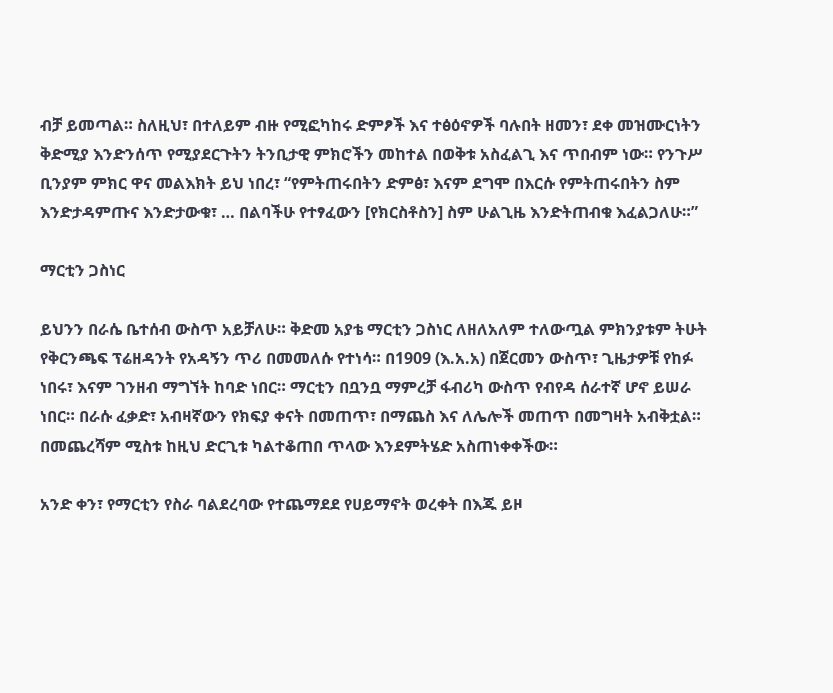ብቻ ይመጣል። ስለዚህ፣ በተለይም ብዙ የሚፎካከሩ ድምፆች እና ተፅዕኖዎች ባሉበት ዘመን፣ ደቀ መዝሙርነትን ቅድሚያ እንድንሰጥ የሚያደርጉትን ትንቢታዊ ምክሮችን መከተል በወቅቱ አስፈልጊ እና ጥበብም ነው። የንጉሥ ቢንያም ምክር ዋና መልእክት ይህ ነበረ፣ “የምትጠሩበትን ድምፅ፣ እናም ደግሞ በእርሱ የምትጠሩበትን ስም እንድታዳምጡና እንድታውቁ፣ … በልባችሁ የተፃፈውን [የክርስቶስን] ስም ሁልጊዜ እንድትጠብቁ እፈልጋለሁ።”

ማርቲን ጋስነር

ይህንን በራሴ ቤተሰብ ውስጥ አይቻለሁ። ቅድመ አያቴ ማርቲን ጋስነር ለዘለአለም ተለውጧል ምክንያቱም ትሁት የቅርንጫፍ ፕሬዘዳንት የአዳኝን ጥሪ በመመለሱ የተነሳ። በ1909 (እ.አ.አ) በጀርመን ውስጥ፣ ጊዜታዎቹ የከፉ ነበሩ፣ እናም ገንዘብ ማግኘት ከባድ ነበር። ማርቲን በቧንቧ ማምረቻ ፋብሪካ ውስጥ የብየዳ ሰራተኛ ሆኖ ይሠራ ነበር። በራሱ ፈቃድ፣ አብዛኛውን የክፍያ ቀናት በመጠጥ፣ በማጨስ እና ለሌሎች መጠጥ በመግዛት አብቅቷል። በመጨረሻም ሚስቱ ከዚህ ድርጊቱ ካልተቆጠበ ጥላው እንደምትሄድ አስጠነቀቀችው።

አንድ ቀን፣ የማርቲን የስራ ባልደረባው የተጨማደደ የሀይማኖት ወረቀት በእጁ ይዞ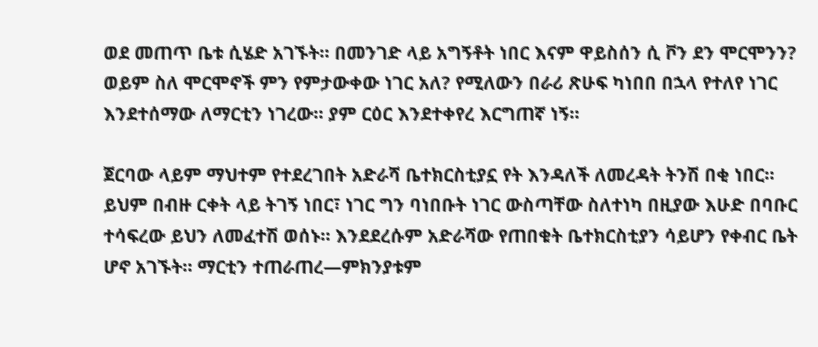ወደ መጠጥ ቤቱ ሲሄድ አገኙት። በመንገድ ላይ አግኝቶት ነበር እናም ዋይስሰን ሲ ቮን ደን ሞርሞንን? ወይም ስለ ሞርሞኖች ምን የምታውቀው ነገር አለ? የሚለውን በራሪ ጽሁፍ ካነበበ በኋላ የተለየ ነገር እንደተሰማው ለማርቲን ነገረው። ያም ርዕር እንደተቀየረ እርግጠኛ ነኝ።

ጀርባው ላይም ማህተም የተደረገበት አድራሻ ቤተክርስቲያኗ የት እንዳለች ለመረዳት ትንሽ በቂ ነበር። ይህም በብዙ ርቀት ላይ ትገኝ ነበር፣ ነገር ግን ባነበቡት ነገር ውስጣቸው ስለተነካ በዚያው እሁድ በባቡር ተሳፍረው ይህን ለመፈተሽ ወሰኑ። እንደደረሱም አድራሻው የጠበቁት ቤተክርስቲያን ሳይሆን የቀብር ቤት ሆኖ አገኙት። ማርቲን ተጠራጠረ—ምክንያቱም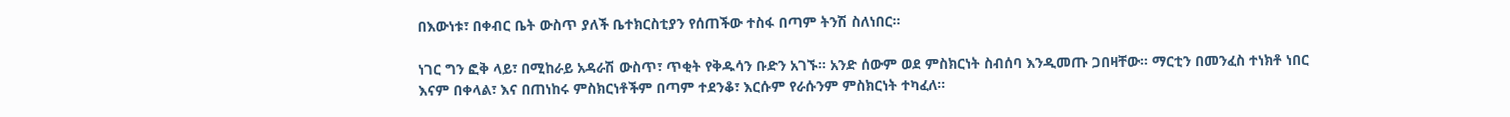በእውነቱ፣ በቀብር ቤት ውስጥ ያለች ቤተክርስቲያን የሰጠችው ተስፋ በጣም ትንሽ ስለነበር።

ነገር ግን ፎቅ ላይ፣ በሚከራይ አዳራሽ ውስጥ፣ ጥቂት የቅዱሳን ቡድን አገኙ። አንድ ሰውም ወደ ምስክርነት ስብሰባ እንዲመጡ ጋበዛቸው። ማርቲን በመንፈስ ተነክቶ ነበር እናም በቀላል፣ እና በጠነከሩ ምስክርነቶችም በጣም ተደንቆ፣ እርሱም የራሱንም ምስክርነት ተካፈለ።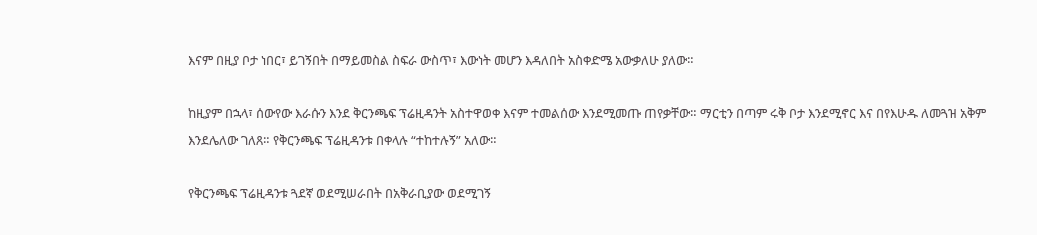እናም በዚያ ቦታ ነበር፣ ይገኝበት በማይመስል ስፍራ ውስጥ፣ እውነት መሆን እዳለበት አስቀድሜ አውቃለሁ ያለው።

ከዚያም በኋላ፣ ሰውየው እራሱን እንደ ቅርንጫፍ ፕሬዚዳንት አስተዋወቀ እናም ተመልሰው እንደሚመጡ ጠየቃቸው። ማርቲን በጣም ሩቅ ቦታ እንደሚኖር እና በየእሁዱ ለመጓዝ አቅም እንደሌለው ገለጸ። የቅርንጫፍ ፕሬዚዳንቱ በቀላሉ “ተከተሉኝ” አለው።

የቅርንጫፍ ፕሬዚዳንቱ ጓደኛ ወደሚሠራበት በአቅራቢያው ወደሚገኝ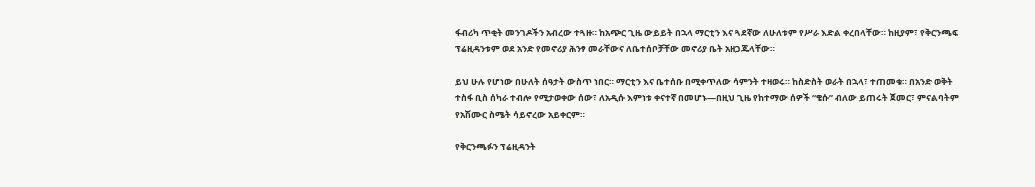ፋብሪካ ጥቂት መንገዶችን አብረው ተጓዙ። ከአጭር ጊዜ ውይይት በኋላ ማርቲን እና ጓደኛው ለሁለቱም የሥራ እድል ቀረበላቸው። ከዚያም፣ የቅርንጫፍ ፕሬዚዳንቱም ወደ አንድ የመኖሪያ ሕንፃ መራቸውና ለቤተሰቦቻቸው መኖሪያ ቤት አዘጋጁላቸው።

ይህ ሁሉ የሆነው በሁለት ሰዓታት ውስጥ ነበር። ማርቲን እና ቤተሰቡ በሚቀጥለው ሳምንት ተዛወሩ። ከስድስት ወራት በኋላ፣ ተጠመቁ። በአንድ ወቅት ተስፋ ቢስ ሰካራ ተብሎ የሚታወቀው ሰው፣ ለአዲሱ እምነቱ ቀናተኛ በመሆኑ—በዚህ ጊዜ የከተማው ሰዎች “ቄሱ” ብለው ይጠሩት ጀመር፣ ምናልባትም የአሽሙር ስሜት ሳይኖረው አይቀርም።

የቅርንጫፉን ፕሬዚዳንት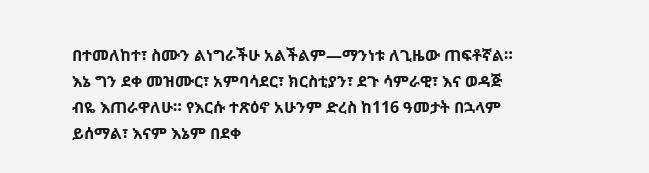በተመለከተ፣ ስሙን ልነግራችሁ አልችልም—ማንነቱ ለጊዜው ጠፍቶኛል። እኔ ግን ደቀ መዝሙር፣ አምባሳደር፣ ክርስቲያን፣ ደጉ ሳምራዊ፣ እና ወዳጅ ብዬ እጠራዋለሁ። የእርሱ ተጽዕኖ አሁንም ድረስ ከ116 ዓመታት በኋላም ይሰማል፣ እናም እኔም በደቀ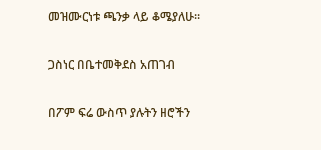መዝሙርነቱ ጫንቃ ላይ ቆሜያለሁ።

ጋስነር በቤተመቅደስ አጠገብ

በፖም ፍሬ ውስጥ ያሉትን ዘሮችን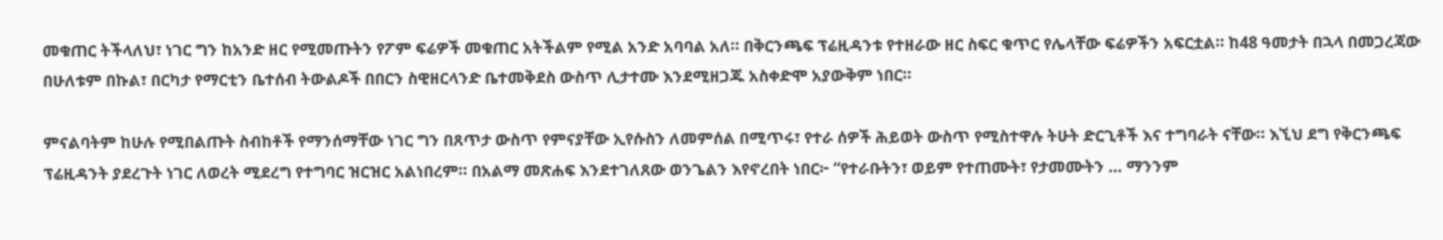መቁጠር ትችላለህ፣ ነገር ግን ከአንድ ዘር የሚመጡትን የፖም ፍሬዎች መቁጠር አትችልም የሚል አንድ አባባል አለ። በቅርንጫፍ ፕሬዚዳንቱ የተዘራው ዘር ስፍር ቁጥር የሌላቸው ፍሬዎችን አፍርቷል። ከ48 ዓመታት በኋላ በመጋረጃው በሁለቱም በኩል፣ በርካታ የማርቲን ቤተሰብ ትውልዶች በበርን ስዊዘርላንድ ቤተመቅደስ ውስጥ ሊታተሙ እንደሚዘጋጁ አስቀድሞ አያውቅም ነበር።

ምናልባትም ከሁሉ የሚበልጡት ስብከቶች የማንሰማቸው ነገር ግን በጸጥታ ውስጥ የምናያቸው ኢየሱስን ለመምሰል በሚጥሩ፣ የተራ ሰዎች ሕይወት ውስጥ የሚስተዋሉ ትሁት ድርጊቶች እና ተግባራት ናቸው። እኚህ ደግ የቅርንጫፍ ፕሬዚዳንት ያደረጉት ነገር ለወረት ሚደረግ የተግባር ዝርዝር አልነበረም። በአልማ መጽሐፍ እንደተገለጸው ወንጌልን እየኖረበት ነበር፦ “የተራቡትን፣ ወይም የተጠሙት፣ የታመሙትን … ማንንም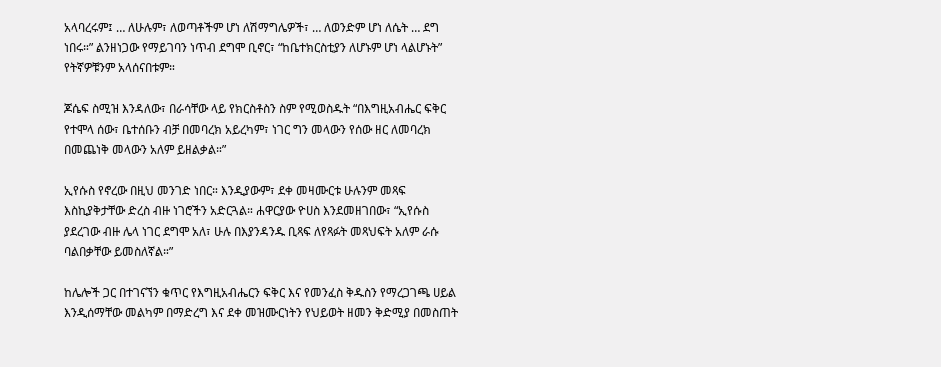አላባረሩም፤ … ለሁሉም፣ ለወጣቶችም ሆነ ለሽማግሌዎች፣ … ለወንድም ሆነ ለሴት … ደግ ነበሩ።” ልንዘነጋው የማይገባን ነጥብ ደግሞ ቢኖር፣ “ከቤተክርስቲያን ለሆኑም ሆነ ላልሆኑት” የትኛዎቹንም አላሰናበቱም።

ጆሴፍ ስሚዝ እንዳለው፣ በራሳቸው ላይ የክርስቶስን ስም የሚወስዱት “በእግዚአብሔር ፍቅር የተሞላ ሰው፣ ቤተሰቡን ብቻ በመባረክ አይረካም፣ ነገር ግን መላውን የሰው ዘር ለመባረክ በመጨነቅ መላውን አለም ይዘልቃል።”

ኢየሱስ የኖረው በዚህ መንገድ ነበር። እንዲያውም፣ ደቀ መዛሙርቱ ሁሉንም መጻፍ እስኪያቅታቸው ድረስ ብዙ ነገሮችን አድርጓል። ሐዋርያው ዮሀስ እንደመዘገበው፣ “ኢየሱስ ያደረገው ብዙ ሌላ ነገር ደግሞ አለ፣ ሁሉ በእያንዳንዱ ቢጻፍ ለየጻፉት መጻህፍት አለም ራሱ ባልበቃቸው ይመስለኛል።”

ከሌሎች ጋር በተገናኘን ቁጥር የእግዚአብሔርን ፍቅር እና የመንፈስ ቅዱስን የማረጋገጫ ሀይል እንዲሰማቸው መልካም በማድረግ እና ደቀ መዝሙርነትን የህይወት ዘመን ቅድሚያ በመስጠት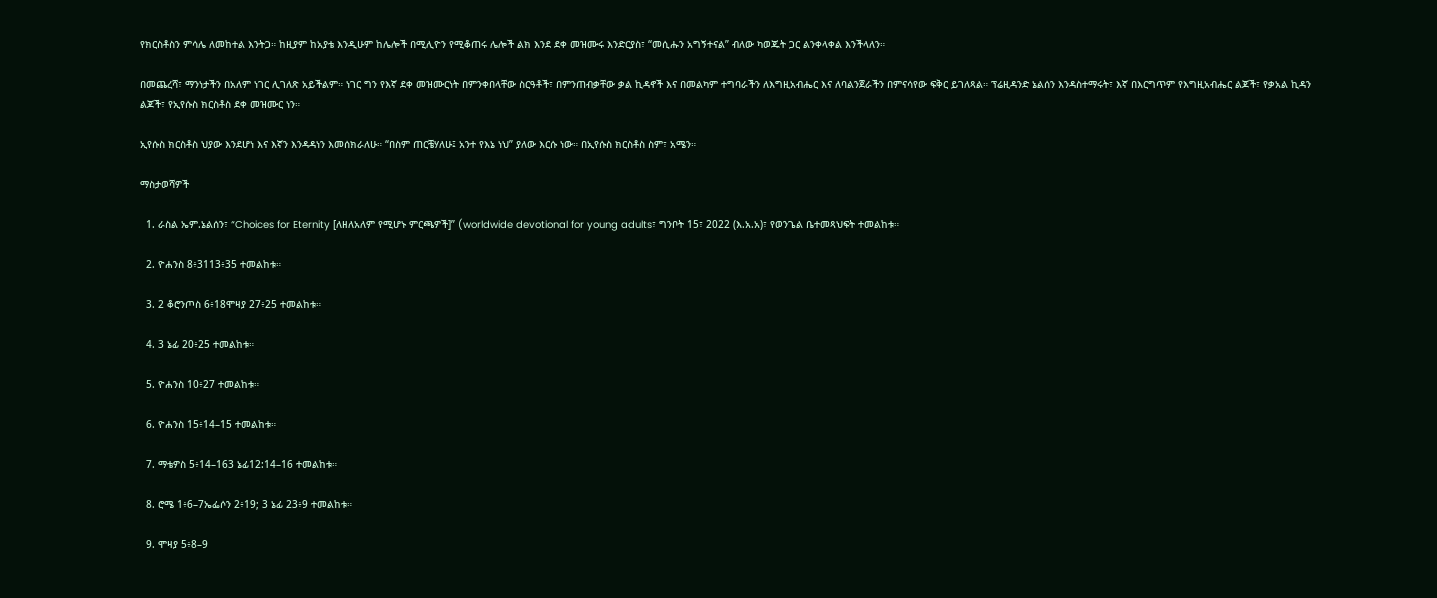የክርስቶስን ምሳሌ ለመከተል እንትጋ። ከዚያም ከአያቴ እንዲሁም ከሌሎች በሚሊዮን የሚቆጠሩ ሌሎች ልክ እንደ ደቀ መዝሙሩ እንድርያስ፣ “መሲሑን አግኝተናል” ብለው ካወጁት ጋር ልንቀላቀል እንችላለን።

በመጨረሻ፣ ማንነታችን በአለም ነገር ሊገለጽ አይችልም። ነገር ግን የእኛ ደቀ መዝሙርነት በምንቀበላቸው ስርዓቶች፣ በምንጠብቃቸው ቃል ኪዳኖች እና በመልካም ተግባራችን ለእግዚአብሔር እና ለባልንጀራችን በምናሳየው ፍቅር ይገለጻል። ፕሬዚዳንድ ኔልሰን እንዳስተማሩት፣ እኛ በእርግጥም የእግዚአብሔር ልጆች፣ የቃአል ኪዳን ልጆች፣ የኢየሱስ ክርስቶስ ደቀ መዝሙር ነን።

ኢየሱስ ክርስቶስ ህያው እንደሆነ እና እኛን እንዳዳነን እመሰክራለሁ። “በስም ጠርቼሃለሁ፤ አንተ የእኔ ነህ” ያለው እርሱ ነው። በኢየሱስ ክርስቶስ ስም፣ አሜን።

ማስታወሻዎች

  1. ራስል ኤም.ኔልሰን፣ “Choices for Eternity [ለዘለአለም የሚሆኑ ምርጫዎች]” (worldwide devotional for young adults፣ ግንቦት 15፣ 2022 (እ.አ.አ)፣ የወንጌል ቤተመጻህፍት ተመልከቱ።

  2. ዮሐንስ 8፥3113፥35 ተመልከቱ።

  3. 2 ቆሮንጦስ 6፥18ሞዛያ 27፥25 ተመልከቱ።

  4. 3 ኔፊ 20፥25 ተመልከቱ።

  5. ዮሐንስ 10፥27 ተመልከቱ።

  6. ዮሐንስ 15፥14–15 ተመልከቱ።

  7. ማቴዎስ 5፥14–163 ኔፊ12:14–16 ተመልከቱ።

  8. ሮሜ 1፥6–7ኤፌሶን 2፥19; 3 ኔፊ 23፥9 ተመልከቱ።

  9. ሞዛያ 5፥8–9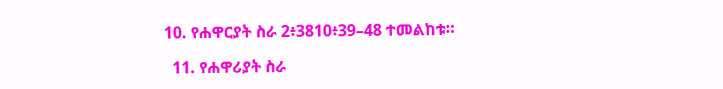10. የሐዋርያት ስራ 2፥3810፥39–48 ተመልከቱ።

  11. የሐዋሪያት ስራ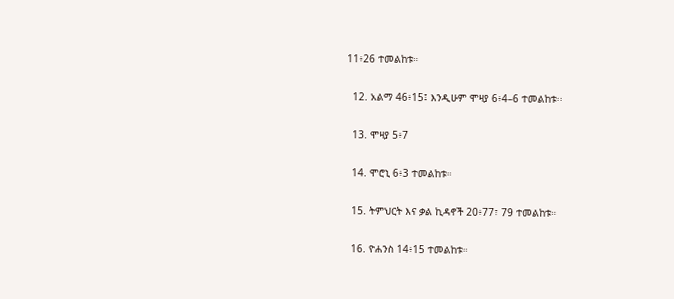11፥26 ተመልከቱ።

  12. አልማ 46፥15፤ እንዲሁም ሞዛያ 6፥4–6 ተመልከቱ፡፡

  13. ሞዛያ 5፥7

  14. ሞሮኒ 6፥3 ተመልከቱ።

  15. ትምህርት እና ቃል ኪዳኖች 20፥77፣ 79 ተመልከቱ።

  16. ዮሐንስ 14፥15 ተመልከቱ።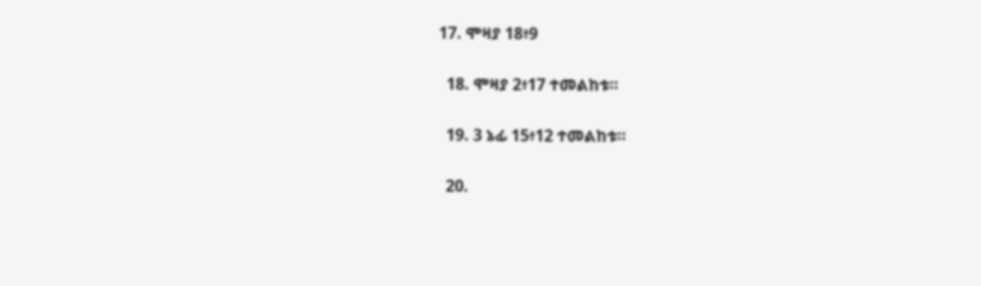17. ሞዛያ 18፥9

  18. ሞዛያ 2፥17 ተመልከቱ።

  19. 3 ኔፊ 15፥12 ተመልከቱ።

  20.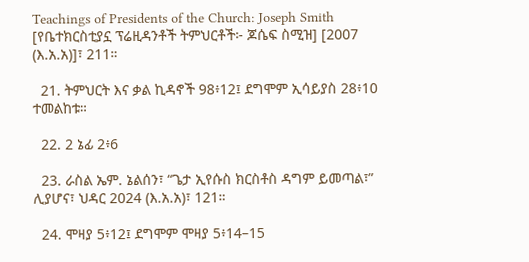Teachings of Presidents of the Church: Joseph Smith [የቤተክርስቲያኗ ፕሬዚዳንቶች ትምህርቶች፦ ጆሴፍ ስሚዝ] [2007 (እ.አ.አ)]፣ 211።

  21. ትምህርት እና ቃል ኪዳኖች 98፥12፤ ደግሞም ኢሳይያስ 28፥10 ተመልከቱ።

  22. 2 ኔፊ 2፥6

  23. ራስል ኤም. ኔልሰን፣ “ጌታ ኢየሱስ ክርስቶስ ዳግም ይመጣል፣” ሊያሆና፣ ህዳር 2024 (እ.አ.አ)፣ 121።

  24. ሞዛያ 5፥12፤ ደግሞም ሞዛያ 5፥14–15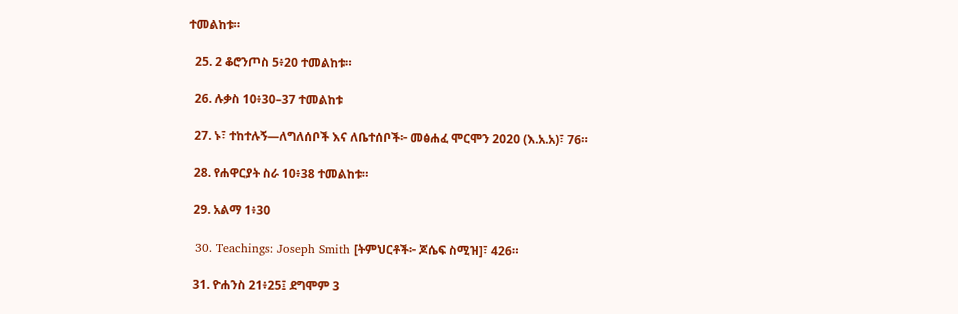ተመልከቱ።

  25. 2 ቆሮንጦስ 5፥20 ተመልከቱ።

  26. ሉቃስ 10፥30–37 ተመልከቱ

  27. ኑ፣ ተከተሉኝ—ለግለሰቦች እና ለቤተሰቦች፦ መፅሐፈ ሞርሞን 2020 (እ.አ.አ)፣ 76።

  28. የሐዋርያት ስራ 10፥38 ተመልከቱ።

  29. አልማ 1፥30

  30. Teachings: Joseph Smith [ትምህርቶች፦ ጆሴፍ ስሚዝ]፣ 426።

  31. ዮሐንስ 21፥25፤ ደግሞም 3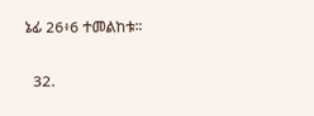ኔፊ 26፥6 ተመልከቱ።

  32.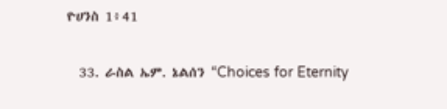ዮሀንስ 1፥41

  33. ራስል ኤም. ኔልሰን “Choices for Eternity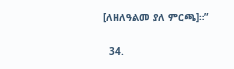[ለዘለዓልመ ያለ ምርጫ]።”

  34.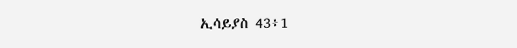ኢሳይያስ 43፥1